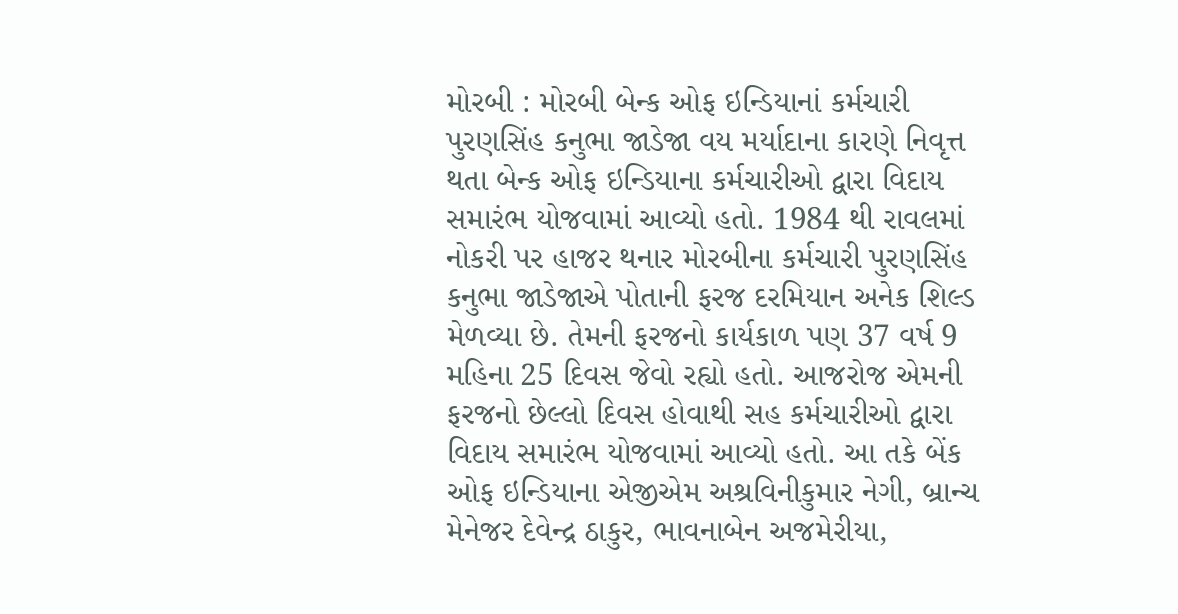મોરબી : મોરબી બેન્ક ઓફ ઇન્ડિયાનાં કર્મચારી પુરણસિંહ કનુભા જાડેજા વય મર્યાદાના કારણે નિવૃત્ત થતા બેન્ક ઓફ ઇન્ડિયાના કર્મચારીઓ દ્વારા વિદાય સમારંભ યોજવામાં આવ્યો હતો. 1984 થી રાવલમાં નોકરી પર હાજર થનાર મોરબીના કર્મચારી પુરણસિંહ કનુભા જાડેજાએ પોતાની ફરજ દરમિયાન અનેક શિલ્ડ મેળવ્યા છે. તેમની ફરજનો કાર્યકાળ પણ 37 વર્ષ 9 મહિના 25 દિવસ જેવો રહ્યો હતો. આજરોજ એમની ફરજનો છેલ્લો દિવસ હોવાથી સહ કર્મચારીઓ દ્વારા વિદાય સમારંભ યોજવામાં આવ્યો હતો. આ તકે બેંક ઓફ ઇન્ડિયાના એજીએમ અશ્રવિનીકુમાર નેગી, બ્રાન્ચ મેનેજર દેવેન્દ્ર ઠાકુર, ભાવનાબેન અજમેરીયા,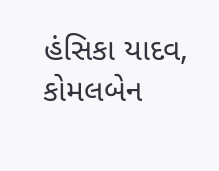હંસિકા યાદવ, કોમલબેન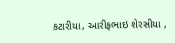કટારીયા, આરીફભાઇ શેરસીયા ,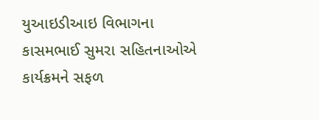યુઆઇડીઆઇ વિભાગના કાસમભાઈ સુમરા સહિતનાઓએ કાર્યક્રમને સફળ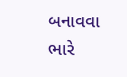બનાવવા ભારે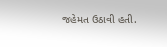જહેમત ઉઠાવી હતી.